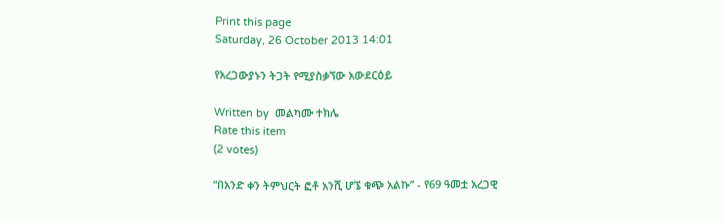Print this page
Saturday, 26 October 2013 14:01

የአረጋውያኑን ትጋት የሚያስቃኘው አውደርዕይ

Written by  መልካሙ ተክሌ
Rate this item
(2 votes)

“በአንድ ቀን ትምህርት ፎቶ አንሺ ሆኜ ቁጭ አልኩ” - የ69 ዓመቷ አረጋዊ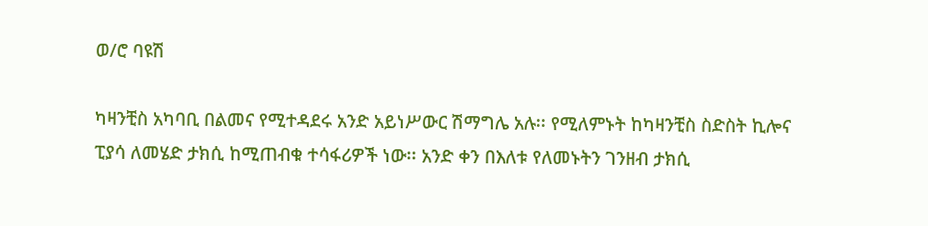ወ/ሮ ባዩሽ

ካዛንቺስ አካባቢ በልመና የሚተዳደሩ አንድ አይነሥውር ሽማግሌ አሉ፡፡ የሚለምኑት ከካዛንቺስ ስድስት ኪሎና ፒያሳ ለመሄድ ታክሲ ከሚጠብቁ ተሳፋሪዎች ነው፡፡ አንድ ቀን በእለቱ የለመኑትን ገንዘብ ታክሲ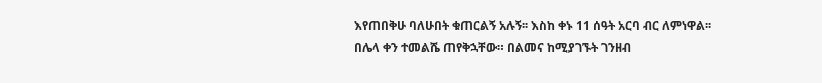እየጠበቅሁ ባለሁበት ቁጠርልኝ አሉኝ፡፡ እስከ ቀኑ 11 ሰዓት አርባ ብር ለምነዋል፡፡ በሌላ ቀን ተመልሼ ጠየቅኋቸው። በልመና ከሚያገኙት ገንዘብ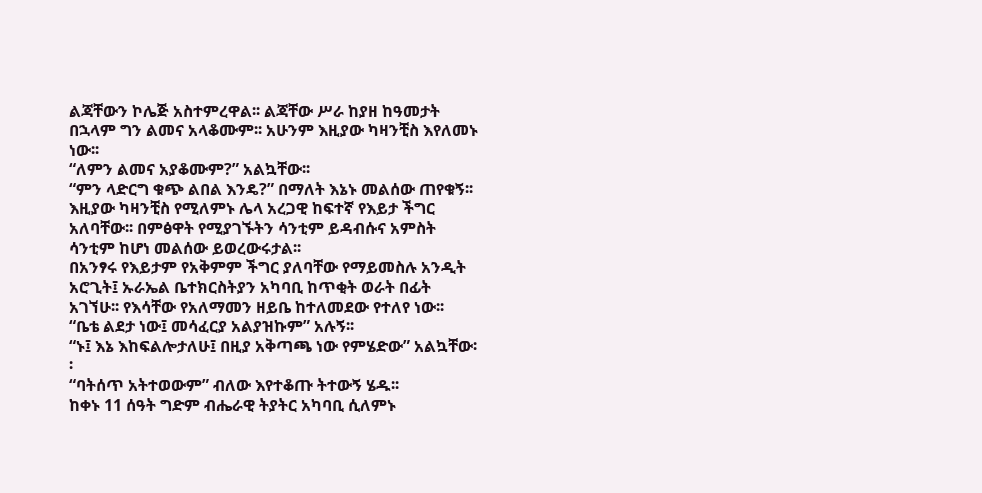ልጃቸውን ኮሌጅ አስተምረዋል፡፡ ልጃቸው ሥራ ከያዘ ከዓመታት በኋላም ግን ልመና አላቆሙም፡፡ አሁንም እዚያው ካዛንቺስ እየለመኑ ነው፡፡
“ለምን ልመና አያቆሙም?” አልኳቸው፡፡
“ምን ላድርግ ቁጭ ልበል እንዴ?” በማለት እኔኑ መልሰው ጠየቁኝ፡፡ እዚያው ካዛንቺስ የሚለምኑ ሌላ አረጋዊ ከፍተኛ የእይታ ችግር አለባቸው፡፡ በምፅዋት የሚያገኙትን ሳንቲም ይዳብሱና አምስት ሳንቲም ከሆነ መልሰው ይወረውሩታል፡፡
በአንፃሩ የእይታም የአቅምም ችግር ያለባቸው የማይመስሉ አንዲት አሮጊት፤ ኡራኤል ቤተክርስትያን አካባቢ ከጥቂት ወራት በፊት አገኘሁ፡፡ የእሳቸው የአለማመን ዘይቤ ከተለመደው የተለየ ነው፡፡
“ቤቴ ልደታ ነው፤ መሳፈርያ አልያዝኩም” አሉኝ፡፡
“ኑ፤ እኔ እከፍልሎታለሁ፤ በዚያ አቅጣጫ ነው የምሄድው” አልኳቸው፡፡
“ባትሰጥ አትተወውም” ብለው እየተቆጡ ትተውኝ ሄዱ፡፡
ከቀኑ 11 ሰዓት ግድም ብሔራዊ ትያትር አካባቢ ሲለምኑ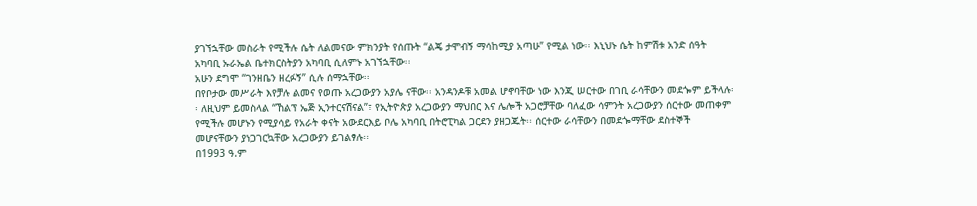ያገኘኋቸው መስራት የሚችሉ ሴት ለልመናው ምክንያት የሰጡት “ልጄ ታሞብኝ ማሳከሚያ አጣሁ” የሚል ነው፡፡ እኒህኑ ሴት ከምሽቱ አንድ ሰዓት አካባቢ ኡራኤል ቤተክርስትያን አካባቢ ሲለምኑ አገኘኋቸው፡፡
አሁን ደግሞ “ገንዘቤን ዘረፉኝ” ሲሉ ሰማኋቸው፡፡
በየቦታው መሥራት እየቻሉ ልመና የወጡ አረጋውያን አያሌ ናቸው፡፡ አንዳንዶቹ አመል ሆኖባቸው ነው እንጂ ሠርተው በገቢ ራሳቸውን መደጐም ይችላሉ፡፡ ለዚህም ይመስላል “ኸልፕ ኤጅ ኢንተርናሽናል”፣ የኢትዮጵያ አረጋውያን ማህበር እና ሌሎች አጋሮቻቸው ባለፈው ሳምንት አረጋውያን ሰርተው መጠቀም የሚችሉ መሆኑን የሚያሳይ የአራት ቀናት አውደርእይ ቦሌ አካባቢ በትሮፒካል ጋርደን ያዘጋጁት፡፡ ሰርተው ራሳቸውን በመደጐማቸው ደስተኞች መሆናቸውን ያነጋገርኳቸው አረጋውያን ይገልፃሉ፡፡
በ1993 ዓ.ም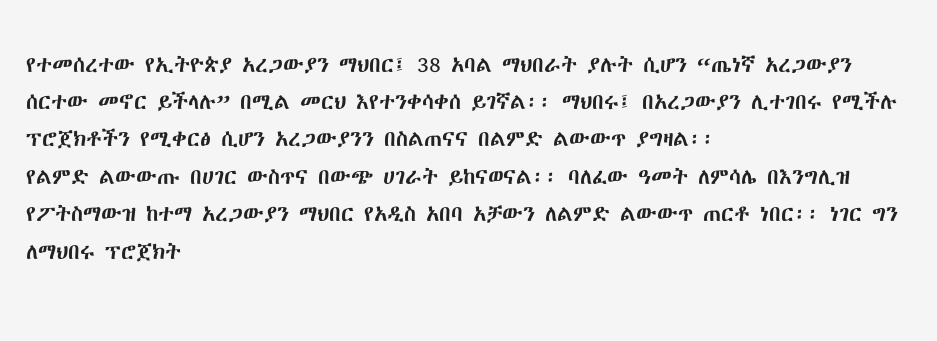የተመሰረተው የኢትዮጵያ አረጋውያን ማህበር፤ 38 አባል ማህበራት ያሉት ሲሆን “ጤነኛ አረጋውያን ሰርተው መኖር ይችላሉ” በሚል መርህ እየተንቀሳቀሰ ይገኛል፡፡ ማህበሩ፤ በአረጋውያን ሊተገበሩ የሚችሉ ፕሮጀክቶችን የሚቀርፅ ሲሆን አረጋውያንን በስልጠናና በልምድ ልውውጥ ያግዛል፡፡
የልምድ ልውውጡ በሀገር ውስጥና በውጭ ሀገራት ይከናወናል፡፡ ባለፈው ዓመት ለምሳሌ በእንግሊዝ የፖትስማውዝ ከተማ አረጋውያን ማህበር የአዲስ አበባ አቻውን ለልምድ ልውውጥ ጠርቶ ነበር፡፡ ነገር ግን ለማህበሩ ፕሮጀክት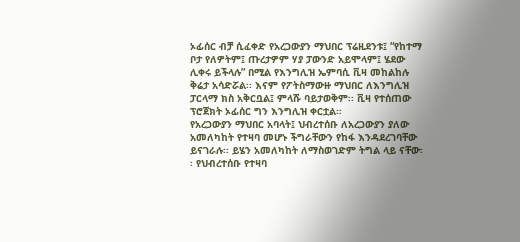ኦፊሰር ብቻ ሲፈቀድ የአረጋውያን ማህበር ፕሬዚደንቱ፤ “የከተማ ቦታ የለዎትም፤ ጡረታዎም ሃያ ፓውንድ አይሞላም፤ ሄደው ሊቀሩ ይችላሉ” በሚል የእንግሊዝ ኤምባሲ ቪዛ መከልከሉ ቅሬታ አሳድሯል፡፡ እናም የፖትስማውዙ ማህበር ለእንግሊዝ ፓርላማ ክስ አቅርቧል፤ ምላሹ ባይታወቅም፡፡ ቪዛ የተሰጠው ፕሮጀክት ኦፊሰር ግን እንግሊዝ ቀርቷል፡፡
የአረጋውያን ማህበር አባላት፤ ህብረተሰቡ ለአረጋውያን ያለው አመለካከት የተዛባ መሆኑ ችግራቸውን የከፋ እንዳደረገባቸው ይናገራሉ፡፡ ይሄን አመለካከት ለማስወገድም ትግል ላይ ናቸው፡፡ የህብረተሰቡ የተዛባ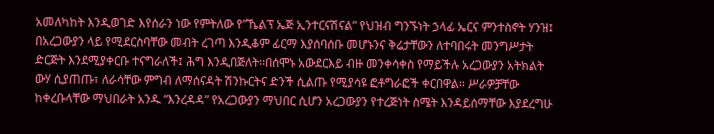አመለካከት እንዲወገድ እየሰራን ነው የምትለው የ”ኼልፕ ኤጅ ኢንተርናሽናል” የህዝብ ግንኙነት ኃላፊ ኤርና ምንተስኖት ሃንዝ፤ በአረጋውያን ላይ የሚደርስባቸው መብት ረገጣ እንዲቆም ፊርማ እያሰባሰቡ መሆኑንና ቅሬታቸውን ለተባበሩት መንግሥታት ድርጅት እንደሚያቀርቡ ተናግራለች፤ ሕግ እንዲበጅለት፡፡በሰሞኑ አውደርእይ ብዙ መንቀሳቀስ የማይችሉ አረጋውያን አትክልት ውሃ ሲያጠጡ፣ ለራሳቸው ምግብ ለማሰናዳት ሽንኩርትና ድንች ሲልጡ የሚያሳዩ ፎቶግራፎች ቀርበዋል፡፡ ሥራዎቻቸው ከቀረቡላቸው ማህበራት አንዱ “እንረዳዳ” የአረጋውያን ማህበር ሲሆን አረጋውያን የተረጅነት ስሜት እንዳይሰማቸው እያደረግሁ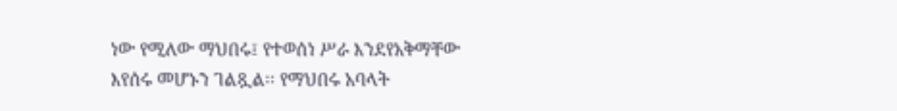ነው የሚለው ማህበሩ፤ የተወሰነ ሥራ እንደየአቅማቸው እየሰሩ መሆኑን ገልጿል፡፡ የማህበሩ አባላት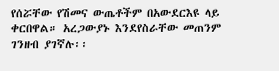የሰሯቸው የሽመና ውጤቶችም በአውደርእዩ ላይ ቀርበዋል። አረጋውያኑ እንደየስራቸው መጠንም ገንዘብ ያገኛሉ፡፡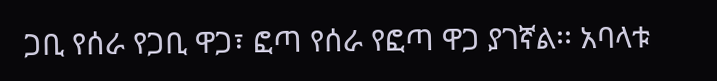ጋቢ የሰራ የጋቢ ዋጋ፣ ፎጣ የሰራ የፎጣ ዋጋ ያገኛል፡፡ አባላቱ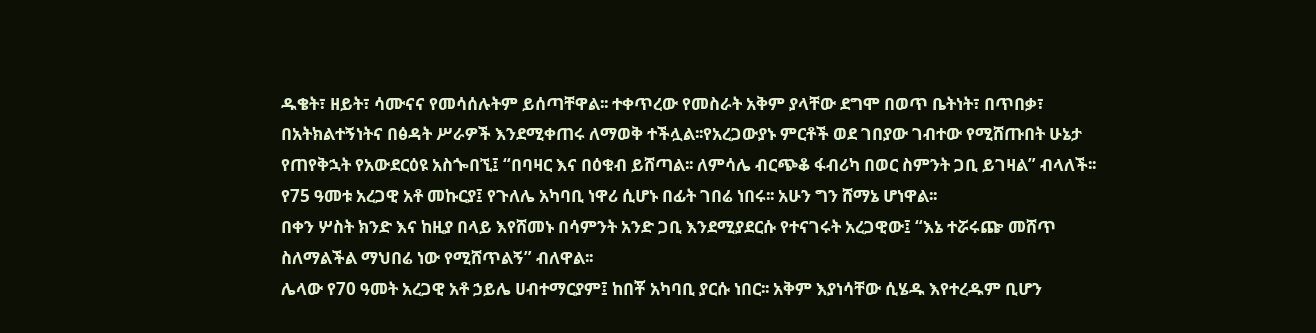ዱቄት፣ ዘይት፣ ሳሙናና የመሳሰሉትም ይሰጣቸዋል፡፡ ተቀጥረው የመስራት አቅም ያላቸው ደግሞ በወጥ ቤትነት፣ በጥበቃ፣ በአትክልተኝነትና በፅዳት ሥራዎች እንደሚቀጠሩ ለማወቅ ተችሏል፡፡የአረጋውያኑ ምርቶች ወደ ገበያው ገብተው የሚሸጡበት ሁኔታ የጠየቅኋት የአውደርዕዩ አስጐበኚ፤ “በባዛር እና በዕቁብ ይሸጣል፡፡ ለምሳሌ ብርጭቆ ፋብሪካ በወር ስምንት ጋቢ ይገዛል” ብላለች፡፡
የ75 ዓመቱ አረጋዊ አቶ መኩርያ፤ የጉለሌ አካባቢ ነዋሪ ሲሆኑ በፊት ገበሬ ነበሩ፡፡ አሁን ግን ሸማኔ ሆነዋል፡፡
በቀን ሦስት ክንድ እና ከዚያ በላይ እየሸመኑ በሳምንት አንድ ጋቢ እንደሚያደርሱ የተናገሩት አረጋዊው፤ “እኔ ተሯሩጬ መሸጥ ስለማልችል ማህበሬ ነው የሚሸጥልኝ” ብለዋል፡፡
ሌላው የ70 ዓመት አረጋዊ አቶ ኃይሌ ሀብተማርያም፤ ከበቾ አካባቢ ያርሱ ነበር፡፡ አቅም እያነሳቸው ሲሄዱ እየተረዱም ቢሆን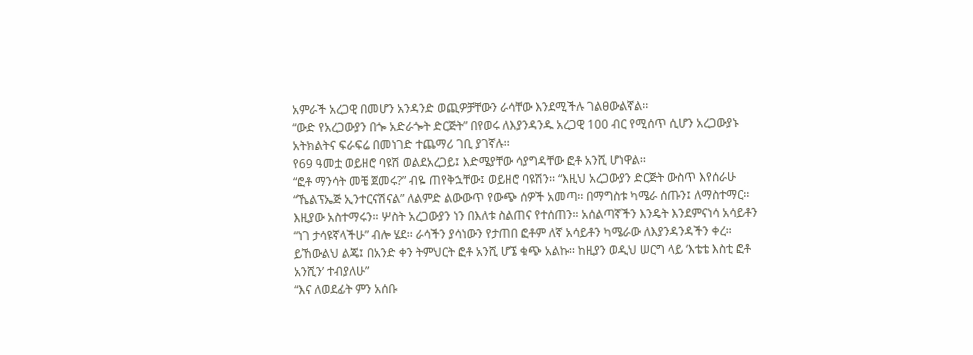አምራች አረጋዊ በመሆን አንዳንድ ወጪዎቻቸውን ራሳቸው እንደሚችሉ ገልፀውልኛል፡፡
“ውድ የአረጋውያን በጐ አድራጐት ድርጅት” በየወሩ ለእያንዳንዱ አረጋዊ 100 ብር የሚሰጥ ሲሆን አረጋውያኑ አትክልትና ፍራፍሬ በመነገድ ተጨማሪ ገቢ ያገኛሉ፡፡
የ69 ዓመቷ ወይዘሮ ባዩሽ ወልደአረጋይ፤ እድሜያቸው ሳያግዳቸው ፎቶ አንሺ ሆነዋል፡፡
“ፎቶ ማንሳት መቼ ጀመሩ?” ብዬ ጠየቅኋቸው፤ ወይዘሮ ባዩሽን፡፡ “እዚህ አረጋውያን ድርጅት ውስጥ እየሰራሁ “ኼልፕኤጅ ኢንተርናሽናል” ለልምድ ልውውጥ የውጭ ሰዎች አመጣ፡፡ በማግስቱ ካሜራ ሰጡን፤ ለማስተማር፡፡ እዚያው አስተማሩን። ሦስት አረጋውያን ነን በእለቱ ስልጠና የተሰጠን። አሰልጣኛችን እንዴት እንደምናነሳ አሳይቶን “ነገ ታሳዩኛላችሁ” ብሎ ሄደ፡፡ ራሳችን ያሳነውን የታጠበ ፎቶም ለኛ አሳይቶን ካሜራው ለእያንዳንዳችን ቀረ። ይኸውልህ ልጄ፤ በአንድ ቀን ትምህርት ፎቶ አንሺ ሆኜ ቁጭ አልኩ፡፡ ከዚያን ወዲህ ሠርግ ላይ ‘እቴቴ እስቲ ፎቶ አንሺን’ ተብያለሁ”
“እና ለወደፊት ምን አሰቡ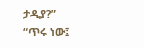ታዲያ?”
“ጥሩ ነው፤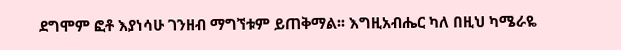ደግሞም ፎቶ እያነሳሁ ገንዘብ ማግኘቱም ይጠቅማል፡፡ እግዚአብሔር ካለ በዚህ ካሜራዬ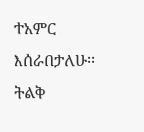ተአምር እሰራበታለሁ፡፡ ትልቅ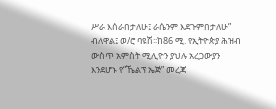ሥራ እሰራበታለሁ፤ ራሴንም እደጉምበታለሁ” ብለዋል፤ ወ/ሮ ባዩሽ፡፡ከ86 ሚ. የኢትዮጵያ ሕዝብ ውስጥ አምስት ሚሊዮን ያህሉ አረጋውያን እንደሆኑ የ”ኼልፕ ኤጅ” መረጃ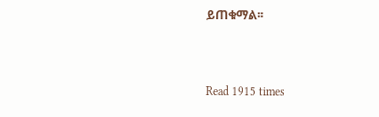ይጠቁማል፡፡



Read 1915 times